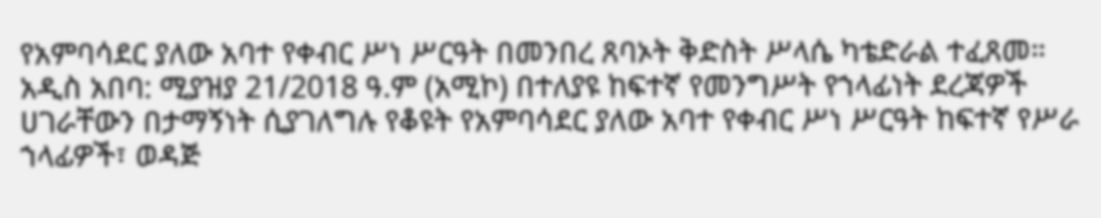የአምባሳደር ያለው አባተ የቀብር ሥነ ሥርዓት በመንበረ ጸባኦት ቅድስት ሥላሴ ካቴድራል ተፈጸመ።
አዲስ አበባ: ሚያዝያ 21/2018 ዓ.ም (አሚኮ) በተለያዩ ከፍተኛ የመንግሥት የኀላፊነት ደረጃዎች ሀገራቸውን በታማኝነት ሲያገለግሉ የቆዩት የአምባሳደር ያለው አባተ የቀብር ሥነ ሥርዓት ከፍተኛ የሥራ ኀላፊዎች፣ ወዳጅ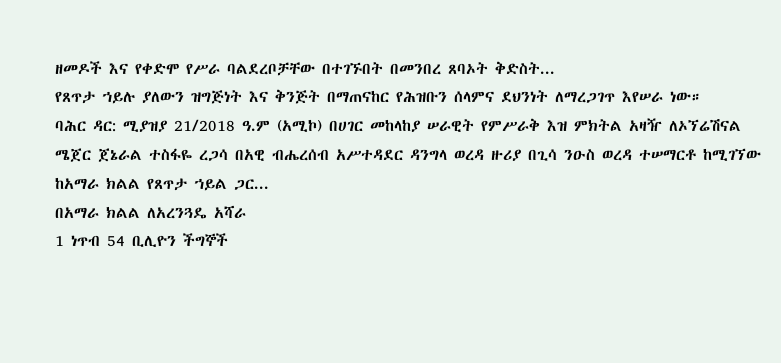ዘመዶች እና የቀድሞ የሥራ ባልደረቦቻቸው በተገኙበት በመንበረ ጸባኦት ቅድስት...
የጸጥታ ኀይሉ ያለውን ዝግጅነት እና ቅንጅት በማጠናከር የሕዝቡን ሰላምና ደህንነት ለማረጋገጥ እየሠራ ነው።
ባሕር ዳር: ሚያዝያ 21/2018 ዓ.ም (አሚኮ) በሀገር መከላከያ ሠራዊት የምሥራቅ እዝ ምክትል አዛዥ ለኦኘሬሽናል ሜጀር ጀኔራል ተስፋዬ ረጋሳ በአዊ ብሔረሰብ አሥተዳደር ዳንግላ ወረዳ ዙሪያ በጊሳ ንዑስ ወረዳ ተሠማርቶ ከሚገኘው ከአማራ ክልል የጸጥታ ኀይል ጋር...
በአማራ ክልል ለአረንጓዴ አሻራ
1 ነጥብ 54 ቢሊዮን ችግኞች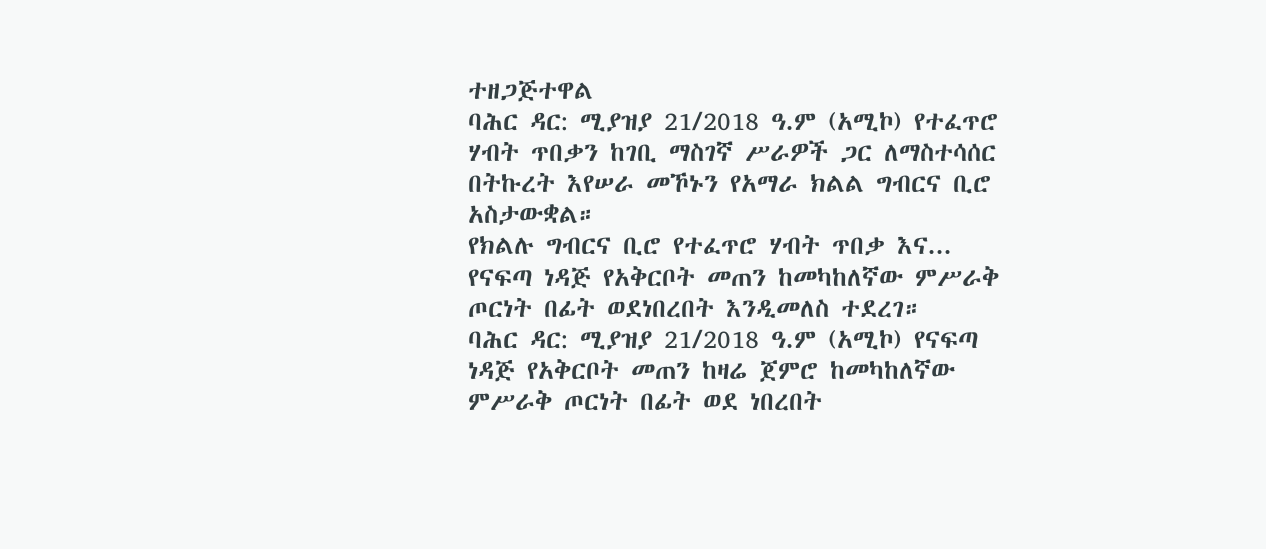ተዘጋጅተዋል
ባሕር ዳር: ሚያዝያ 21/2018 ዓ.ም (አሚኮ) የተፈጥሮ ሃብት ጥበቃን ከገቢ ማስገኛ ሥራዎች ጋር ለማስተሳሰር በትኩረት እየሠራ መኾኑን የአማራ ክልል ግብርና ቢሮ አስታውቋል።
የክልሉ ግብርና ቢሮ የተፈጥሮ ሃብት ጥበቃ እና...
የናፍጣ ነዳጅ የአቅርቦት መጠን ከመካከለኛው ምሥራቅ ጦርነት በፊት ወደነበረበት እንዲመለስ ተደረገ።
ባሕር ዳር: ሚያዝያ 21/2018 ዓ.ም (አሚኮ) የናፍጣ ነዳጅ የአቅርቦት መጠን ከዛሬ ጀምሮ ከመካከለኛው ምሥራቅ ጦርነት በፊት ወደ ነበረበት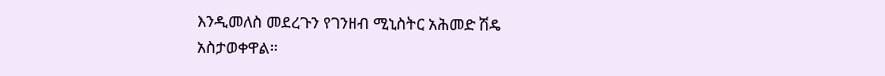እንዲመለስ መደረጉን የገንዘብ ሚኒስትር አሕመድ ሽዴ አስታወቀዋል።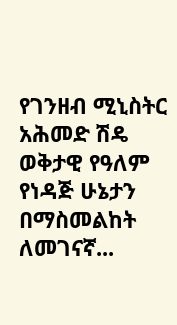የገንዘብ ሚኒስትር አሕመድ ሽዴ ወቅታዊ የዓለም የነዳጅ ሁኔታን በማስመልከት ለመገናኛ...